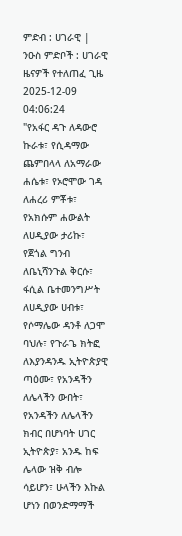ምድብ : ሀገራዊ | ንዑስ ምድቦች : ሀገራዊ ዜናዎች የተለጠፈ ጊዜ 2025-12-09 04:06:24
"የአፋር ዳጉ ለዳውሮ ኩራቱ፣ የሲዳማው ጨምበላላ ለአማራው ሐሴቱ፣ የኦሮሞው ገዳ ለሐረሪ ምቾቱ፣ የአክሱም ሐውልት ለሀዲያው ታሪኩ፣ የጀጎል ግንብ ለቤኒሻንጉል ቅርሱ፣ ፋሲል ቤተመንግሥት ለሀዲያው ሀብቱ፣ የሶማሌው ዳንቶ ለጋሞ ባህሉ፣ የጉራጌ ክትፎ ለእያንዳንዱ ኢትዮጵያዊ ጣዕሙ፣ የአንዳችን ለሌላችን ውበት፣ የአንዳችን ለሌላችን ክብር በሆነባት ሀገር ኢትዮጵያ፣ አንዱ ከፍ ሌላው ዝቅ ብሎ ሳይሆን፣ ሁላችን እኩል ሆነን በወንድማማች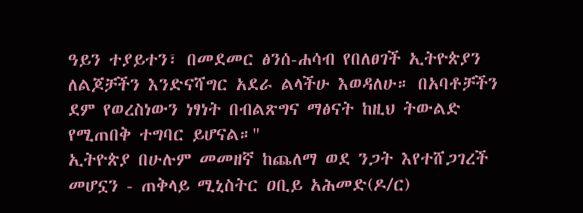ዓይን ተያይተን፣ በመደመር ፅንሰ-ሐሳብ የበለፀገች ኢትዮጵያን ለልጆቻችን እንድናሻግር አደራ ልላችሁ እወዳለሁ። በአባቶቻችን ደም የወረስነውን ነፃነት በብልጽግና ማፅናት ከዚህ ትውልድ የሚጠበቅ ተግባር ይሆናል።"
ኢትዮጵያ በሁሉም መመዘኛ ከጨለማ ወደ ንጋት እየተሸጋገረች መሆኗን - ጠቅላይ ሚኒስትር ዐቢይ አሕመድ(ዶ/ር)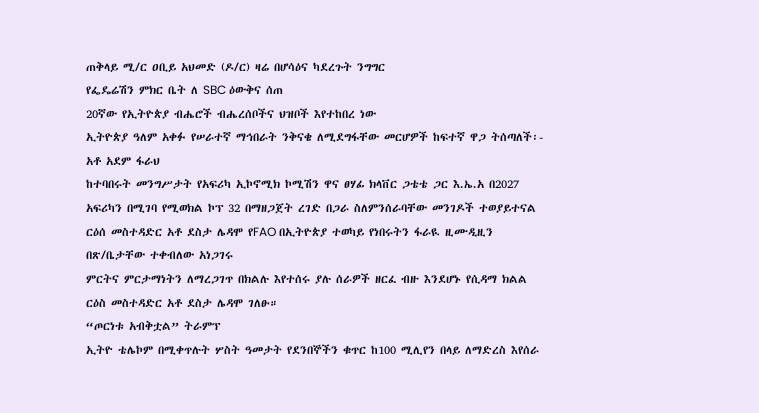ጠቅላይ ሚ/ር ዐቢይ አህመድ (ዶ/ር) ዛሬ በሆሳዕና ካደረጉት ንግግር
የፌዴሬሽን ምክር ቤት ለ SBC ዕውቅና ሰጠ
20ኛው የኢትዮጵያ ብሔሮች ብሔረሰቦችና ህዝቦች እየተከበረ ነው
ኢትዮጵያ ዓለም አቀፉ የሠራተኛ ማኅበራት ንቅናቄ ለሚደግፋቸው መርሆዎች ከፍተኛ ዋጋ ትሰጣለች፡- አቶ አደም ፋራህ
ከተባበሩት መንግሥታት የአፍሪካ ኢኮኖሚክ ኮሚሽን ዋና ፀሃፊ ክላቨር ጋቴቴ ጋር እ.ኤ.አ በ2027 አፍሪካን በሚገባ የሚወክል ኮፕ 32 በማዘጋጀት ረገድ በጋራ ስለምንሰራባቸው መንገዶች ተወያይተናል
ርዕሰ መስተዳድር አቶ ደስታ ሌዳሞ የFAO በኢትዮጵያ ተወካይ የነበሩትን ፋራዪ ዚሙዲዚን በጽ/ቤታቸው ተቀብለው አነጋገሩ
ምርትና ምርታማነትን ለማረጋገጥ በክልሉ እየተሰሩ ያሉ ሰራዎች ዘርፈ ብዙ እንደሆኑ የሲዳማ ክልል ርዕስ መስተዳድር አቶ ደስታ ሌዳሞ ገለፁ።
“ጦርነቱ አብቅቷል” ትራምፕ
ኢትዮ ቴሌኮም በሚቀጥሉት ሦስት ዓመታት የደንበኞችን ቁጥር ከ100 ሚሊየን በላይ ለማድረስ እየሰራ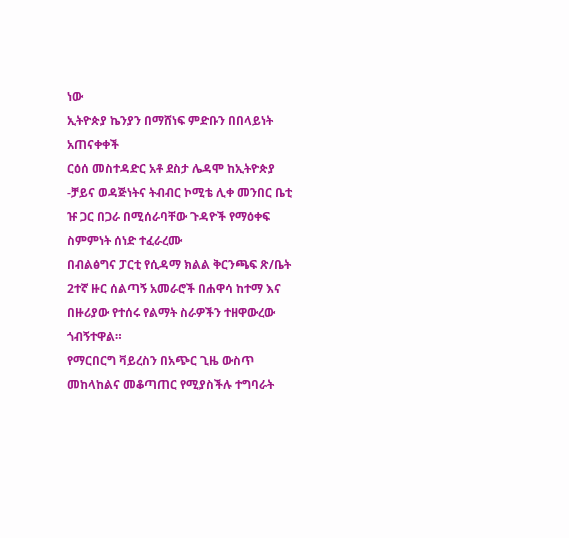ነው
ኢትዮጵያ ኬንያን በማሸነፍ ምድቡን በበላይነት አጠናቀቀች
ርዕሰ መስተዳድር አቶ ደስታ ሌዳሞ ከኢትዮጵያ -ቻይና ወዳጅነትና ትብብር ኮሚቴ ሊቀ መንበር ቤቲ ዡ ጋር በጋራ በሚሰራባቸው ጉዳዮች የማዕቀፍ ስምምነት ሰነድ ተፈራረሙ
በብልፅግና ፓርቲ የሲዳማ ክልል ቅርንጫፍ ጽ/ቤት 2ተኛ ዙር ሰልጣኝ አመራሮች በሐዋሳ ከተማ እና በዙሪያው የተሰሩ የልማት ስራዎችን ተዘዋውረው ጎብኝተዋል።
የማርበርግ ቫይረስን በአጭር ጊዜ ውስጥ መከላከልና መቆጣጠር የሚያስችሉ ተግባራት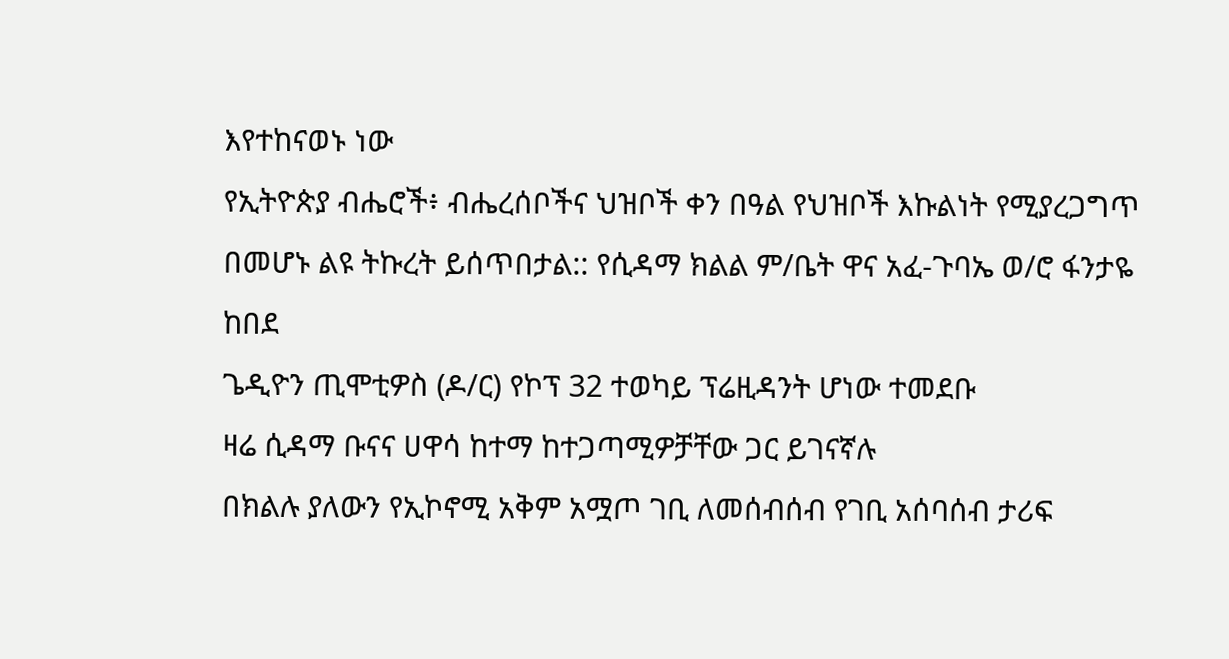እየተከናወኑ ነው
የኢትዮጵያ ብሔሮች፥ ብሔረሰቦችና ህዝቦች ቀን በዓል የህዝቦች እኩልነት የሚያረጋግጥ በመሆኑ ልዩ ትኩረት ይሰጥበታል:: የሲዳማ ክልል ም/ቤት ዋና አፈ-ጉባኤ ወ/ሮ ፋንታዬ ከበደ
ጌዲዮን ጢሞቲዎስ (ዶ/ር) የኮፕ 32 ተወካይ ፕሬዚዳንት ሆነው ተመደቡ
ዛሬ ሲዳማ ቡናና ሀዋሳ ከተማ ከተጋጣሚዎቻቸው ጋር ይገናኛሉ
በክልሉ ያለውን የኢኮኖሚ አቅም አሟጦ ገቢ ለመሰብሰብ የገቢ አሰባሰብ ታሪፍ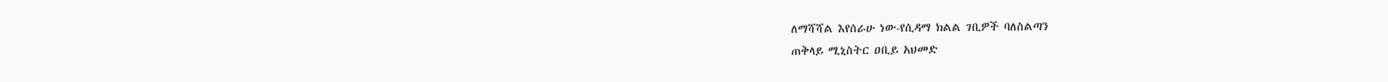ለማሻሻል እየሰራሁ ነው-የሲዳማ ክልል ገቢዎች ባለስልጣን
ጠቅላይ ሚኒስትር ዐቢይ አህመድ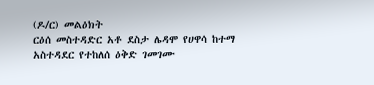(ዶ/ር) መልዕክት
ርዕሰ መስተዳድር አቶ ደስታ ሌዳሞ የሀዋሳ ከተማ አስተዳደር የተከለሰ ዕቅድ ገመገሙ